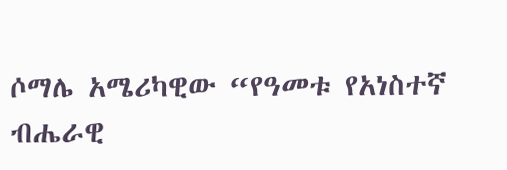ሶማሌ አሜሪካዊው “የዓመቱ የአነስተኛ ብሔራዊ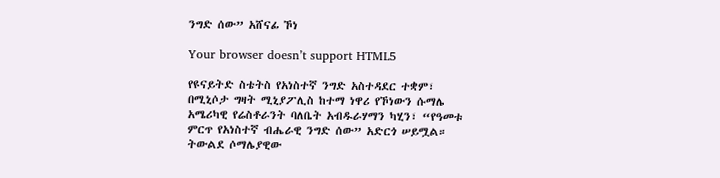ንግድ ሰው” አሸናፊ ኾነ

Your browser doesn’t support HTML5

የዩናይትድ ስቴትስ የአነስተኛ ንግድ አስተዳደር ተቋም፣ በሚኒሶታ ግዛት ሚኒያፖሊስ ከተማ ነዋሪ የኾነውን ሱማሌ አሜሪካዊ የሬስቶራንት ባለቤት አብዱራሃማን ካሂን፣ “የዓመቱ ምርጥ የአነስተኛ ብሔራዊ ንግድ ሰው” አድርጎ ሠይሟል።  ትውልደ ሶማሌያዊው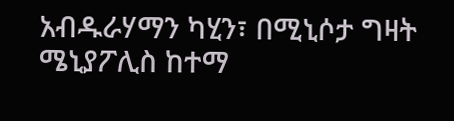አብዱራሃማን ካሂን፣ በሚኒሶታ ግዛት ሜኒያፖሊስ ከተማ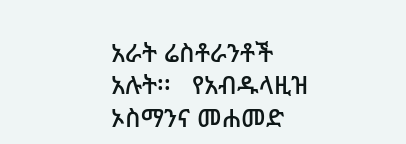አራት ሬስቶራንቶች አሉት፡፡   የአብዱላዚዝ ኦስማንና መሐመድ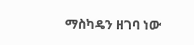ማስካዴን ዘገባ ነው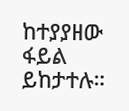ከተያያዘው ፋይል ይከታተሉ።